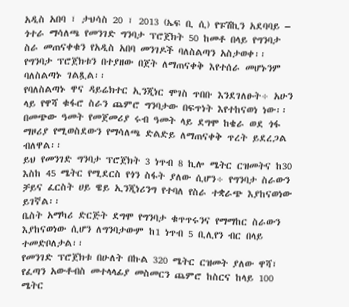አዲስ አበባ ፣ ታህሳስ 20 ፣ 2013 (ኤፍ ቢ ሲ) የፑሽኪን አደባባይ – ጎተራ ማሳለጫ የመንገድ ግንባታ ፕሮጀክት 50 ከመቶ በላይ የግንባታ ስራ መጠናቀቁን የአዲስ አበባ መንገዶች ባለስልጣን አስታወቀ፡፡
የግንባታ ፕሮጀክቱን በተያዘው በጀት ለማጠናቀቅ እየተሰራ መሆኑንም ባለስልጣኑ ገልጿል፡፡
የባለስልጣኑ ዋና ዳይሬክተር ኢንጂነር ሞገስ ጥበቡ እንደገለፁት÷ አሁን ላይ የዋሻ ቁፋሮ ስራን ጨምሮ ግንባታው በፍጥነት እየተከናወነ ነው፡፡
በመጭው ዓመት የመጀመሪያ ሩብ ዓመት ላይ ደግሞ ከቄራ ወደ ጎፋ ማዞሪያ የሚወስደውን የማሳለጫ ድልድይ ለማጠናቀቅ ጥረት ይደረጋል ብለዋል፡፡
ይህ የመንገድ ግንባታ ፕሮጀክት 3 ነጥብ 8 ኪሎ ሜትር ርዝመትና ከ30 እስከ 45 ሜትር የሚደርስ የጎን ስፋት ያለው ሲሆን÷ የግንባታ ስራውን ቻይና ፈርስት ሀይ ዌይ ኢንጂነሪንግ የተባለ የስራ ተቋራጭ እያከናወነው ይገኛል፡፡
ቤስት አማካሪ ድርጅት ደግሞ የግንባታ ቁጥጥሩንና የማማከር ስራውን እያከናወነው ሲሆን ለግንባታውም ከ1 ነጥብ 5 ቢሊየን ብር በላይ ተመድቦለታል፡፡
የመንገድ ፕሮጀክቱ በሁለት በኩል 320 ሜትር ርዝመት ያለው ዋሻ፣ የፈጣን አውቶብስ መተላላፊያ መስመርን ጨምሮ ከስርና ከላይ 100 ሜትር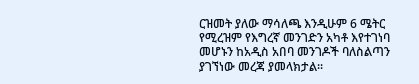ርዝመት ያለው ማሳለጫ እንዲሁም 6 ሜትር የሚረዝም የእግረኛ መንገድን አካቶ እየተገነባ መሆኑን ከአዲስ አበባ መንገዶች ባለስልጣን ያገኘነው መረጃ ያመላክታል፡፡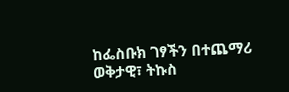ከፌስቡክ ገፃችን በተጨማሪ ወቅታዊ፣ ትኩስ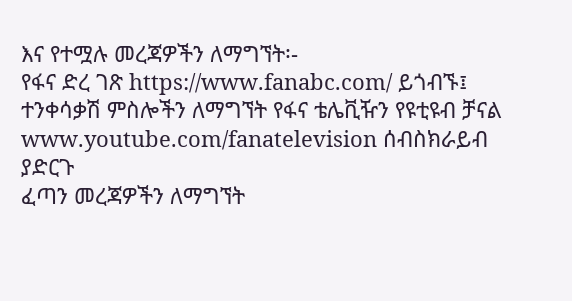እና የተሟሉ መረጃዎችን ለማግኘት፡-
የፋና ድረ ገጽ https://www.fanabc.com/ ይጎብኙ፤
ተንቀሳቃሽ ምስሎችን ለማግኘት የፋና ቴሌቪዥን የዩቲዩብ ቻናል www.youtube.com/fanatelevision ሰብስክራይብ ያድርጉ
ፈጣን መረጃዎችን ለማግኘት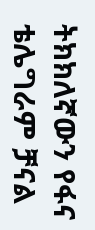ትክክለኛውን የፋና ቴሌግራም ቻናል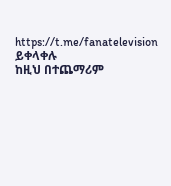https://t.me/fanatelevision ይቀላቀሉ
ከዚህ በተጨማሪም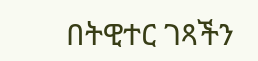በትዊተር ገጻችን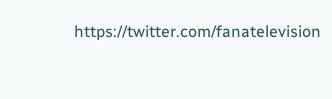https://twitter.com/fanatelevision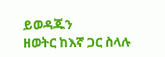ይወዳጁን
ዘወትር ከእኛ ጋር ስላሉ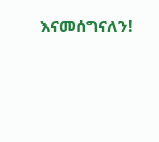እናመሰግናለን!